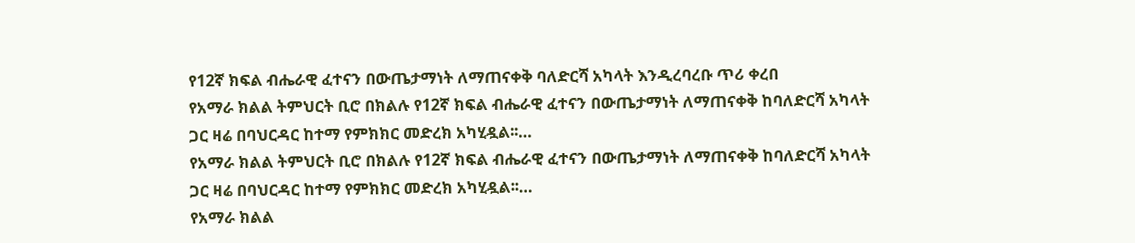የ12ኛ ክፍል ብሔራዊ ፈተናን በውጤታማነት ለማጠናቀቅ ባለድርሻ አካላት እንዲረባረቡ ጥሪ ቀረበ
የአማራ ክልል ትምህርት ቢሮ በክልሉ የ12ኛ ክፍል ብሔራዊ ፈተናን በውጤታማነት ለማጠናቀቅ ከባለድርሻ አካላት ጋር ዛሬ በባህርዳር ከተማ የምክክር መድረክ አካሂዷል፡፡…
የአማራ ክልል ትምህርት ቢሮ በክልሉ የ12ኛ ክፍል ብሔራዊ ፈተናን በውጤታማነት ለማጠናቀቅ ከባለድርሻ አካላት ጋር ዛሬ በባህርዳር ከተማ የምክክር መድረክ አካሂዷል፡፡…
የአማራ ክልል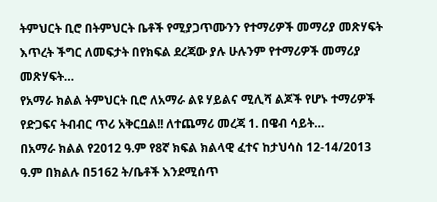ትምህርት ቢሮ በትምህርት ቤቶች የሚያጋጥሙንን የተማሪዎች መማሪያ መጽሃፍት እጥረት ችግር ለመፍታት በየክፍል ደረጃው ያሉ ሁሉንም የተማሪዎች መማሪያ መጽሃፍት…
የአማራ ክልል ትምህርት ቢሮ ለአማራ ልዩ ሃይልና ሚሊሻ ልጆች የሆኑ ተማሪዎች የድጋፍና ትብብር ጥሪ አቅርቧል!! ለተጨማሪ መረጃ 1. በዌብ ሳይት…
በአማራ ክልል የ2012 ዓ.ም የ8ኛ ክፍል ክልላዊ ፈተና ከታህሳስ 12-14/2013 ዓ.ም በክልሉ በ5162 ት/ቤቶች እንደሚሰጥ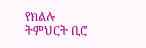የክልሉ ትምህርት ቢሮ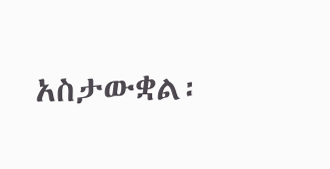አስታውቋል፡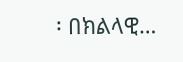፡ በክልላዊ…